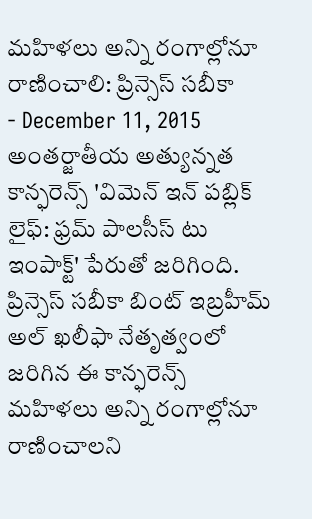మహిళలు అన్ని రంగాల్లోనూ రాణించాలి: ప్రిన్సెస్ సబీకా
- December 11, 2015
అంతర్జాతీయ అత్యున్నత కాన్ఫరెన్స్ 'విమెన్ ఇన్ పబ్లిక్ లైఫ్: ఫ్రమ్ పాలసీస్ టు ఇంపాక్ట్' పేరుతో జరిగింది. ప్రిన్సెస్ సబీకా బింట్ ఇబ్రహీమ్ అల్ ఖలీఫా నేతృత్వంలో జరిగిన ఈ కాన్ఫరెన్స్ మహిళలు అన్ని రంగాల్లోనూ రాణించాలని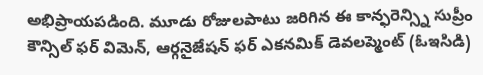అభిప్రాయపడింది. మూడు రోజులపాటు జరిగిన ఈ కాన్ఫరెన్స్ని సుప్రీం కౌన్సిల్ ఫర్ విమెన్, ఆర్గనైజేషన్ ఫర్ ఎకనమిక్ డెవలప్మెంట్ (ఓఇసిడి)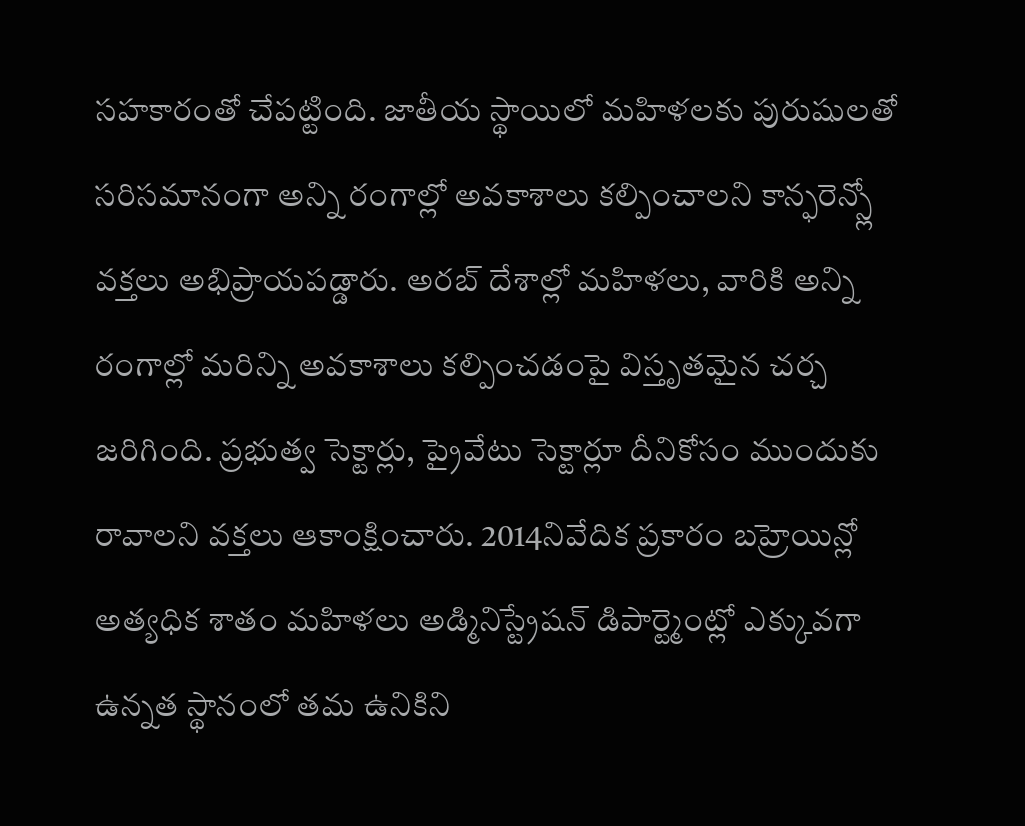సహకారంతో చేపట్టింది. జాతీయ స్థాయిలో మహిళలకు పురుషులతో సరిసమానంగా అన్ని రంగాల్లో అవకాశాలు కల్పించాలని కాన్ఫరెన్స్లో వక్తలు అభిప్రాయపడ్డారు. అరబ్ దేశాల్లో మహిళలు, వారికి అన్ని రంగాల్లో మరిన్ని అవకాశాలు కల్పించడంపై విస్తృతమైన చర్చ జరిగింది. ప్రభుత్వ సెక్టార్లు, ప్రైవేటు సెక్టార్లూ దీనికోసం ముందుకు రావాలని వక్తలు ఆకాంక్షించారు. 2014నివేదిక ప్రకారం బహ్రెయిన్లో అత్యధిక శాతం మహిళలు అడ్మినిస్ట్రేషన్ డిపార్ట్మెంట్లో ఎక్కువగా ఉన్నత స్థానంలో తమ ఉనికిని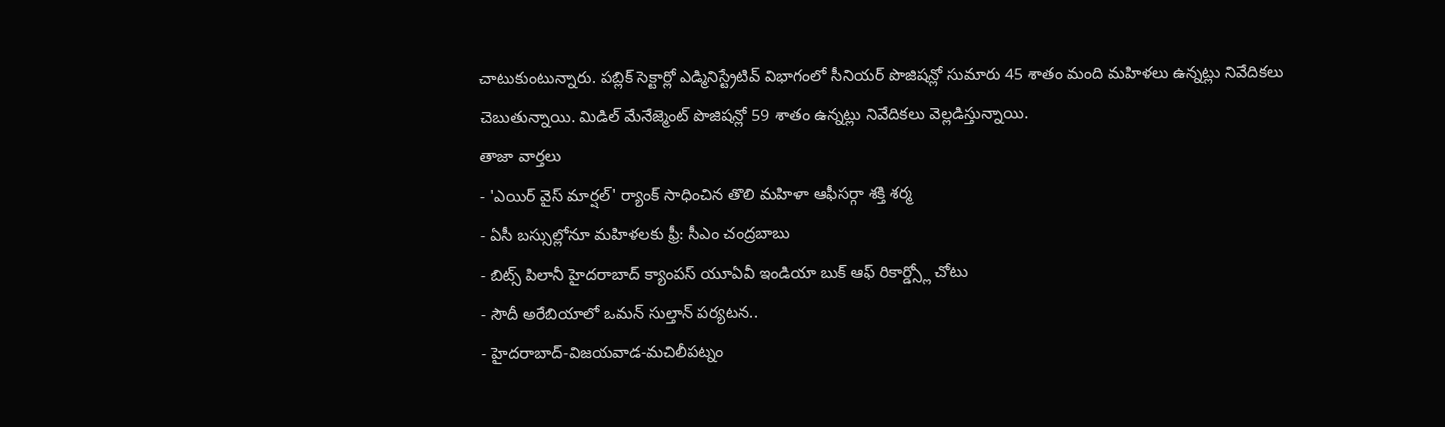చాటుకుంటున్నారు. పబ్లిక్ సెక్టార్లో ఎడ్మినిస్ట్రేటివ్ విభాగంలో సీనియర్ పొజిషన్లో సుమారు 45 శాతం మంది మహిళలు ఉన్నట్లు నివేదికలు చెబుతున్నాయి. మిడిల్ మేనేజ్మెంట్ పొజిషన్లో 59 శాతం ఉన్నట్లు నివేదికలు వెల్లడిస్తున్నాయి.
తాజా వార్తలు
- 'ఎయిర్ వైస్ మార్షల్' ర్యాంక్ సాధించిన తొలి మహిళా ఆఫీసర్గా శక్తి శర్మ
- ఏసీ బస్సుల్లోనూ మహిళలకు ఫ్రీ: సీఎం చంద్రబాబు
- బిట్స్ పిలానీ హైదరాబాద్ క్యాంపస్ యూఏవీ ఇండియా బుక్ ఆఫ్ రికార్డ్స్లో చోటు
- సౌదీ అరేబియాలో ఒమన్ సుల్తాన్ పర్యటన..
- హైదరాబాద్-విజయవాడ-మచిలీపట్నం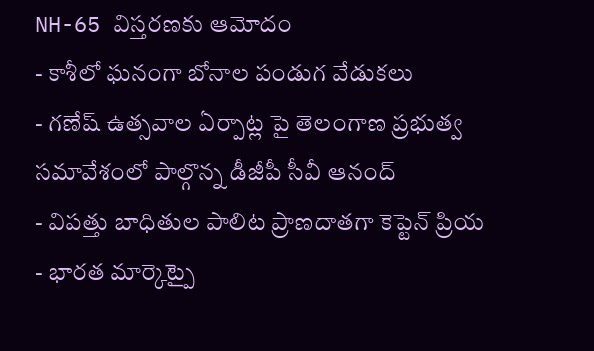NH-65 విస్తరణకు ఆమోదం
- కాశీలో ఘనంగా బోనాల పండుగ వేడుకలు
- గణేష్ ఉత్సవాల ఏర్పాట్ల పై తెలంగాణ ప్రభుత్వ సమావేశంలో పాల్గొన్న డీజీపీ సీవీ ఆనంద్
- విపత్తు బాధితుల పాలిట ప్రాణదాతగా కెప్టెన్ ప్రియ
- భారత మార్కెట్పై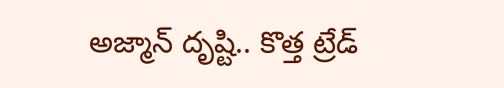అజ్మాన్ దృష్టి.. కొత్త ట్రేడ్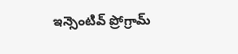ఇన్సెంటివ్ ప్రోగ్రామ్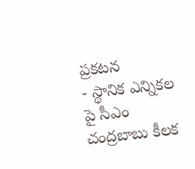ప్రకటన
- స్థానిక ఎన్నికల పై సీఎం చంద్రబాబు కీలక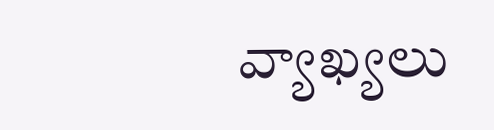వ్యాఖ్యలు